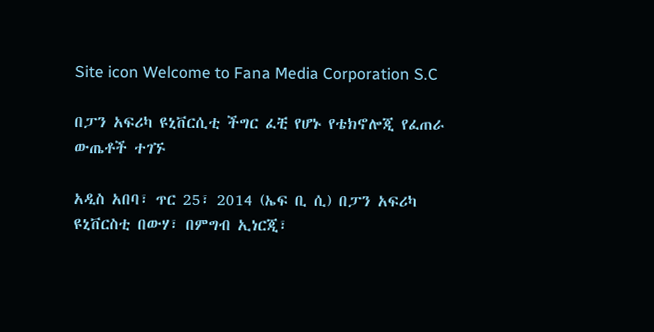Site icon Welcome to Fana Media Corporation S.C

በፓን አፍሪካ ዩኒቨርሲቲ ችግር ፈቺ የሆኑ የቴክኖሎጂ የፈጠራ ውጤቶች ተገኙ

አዲስ አበባ፣ ጥር 25፣ 2014 (ኤፍ ቢ ሲ) በፓን አፍሪካ ዩኒቨርስቲ በውሃ፣ በምግብ ኢነርጂ፣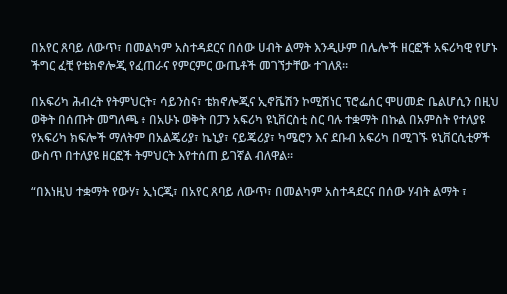በአየር ጸባይ ለውጥ፣ በመልካም አስተዳደርና በሰው ሀብት ልማት እንዲሁም በሌሎች ዘርፎች አፍሪካዊ የሆኑ ችግር ፈቺ የቴክኖሎጂ የፈጠራና የምርምር ውጤቶች መገኘታቸው ተገለጸ።

በአፍሪካ ሕብረት የትምህርት፣ ሳይንስና፣ ቴክኖሎጂና ኢኖቬሽን ኮሚሽነር ፕሮፌሰር ሞሀመድ ቤልሆሲን በዚህ ወቅት በሰጡት መግለጫ ፥ በአሁኑ ወቅት በፓን አፍሪካ ዩኒቨርስቲ ስር ባሉ ተቋማት በኩል በአምስት የተለያዩ የአፍሪካ ክፍሎች ማለትም በአልጄሪያ፣ ኬኒያ፣ ናይጄሪያ፣ ካሜሮን እና ደቡብ አፍሪካ በሚገኙ ዩኒቨርሲቲዎች ውስጥ በተለያዩ ዘርፎች ትምህርት እየተሰጠ ይገኛል ብለዋል።

“በእነዚህ ተቋማት የውሃ፣ ኢነርጂ፣ በአየር ጸባይ ለውጥ፣ በመልካም አስተዳደርና በሰው ሃብት ልማት ፣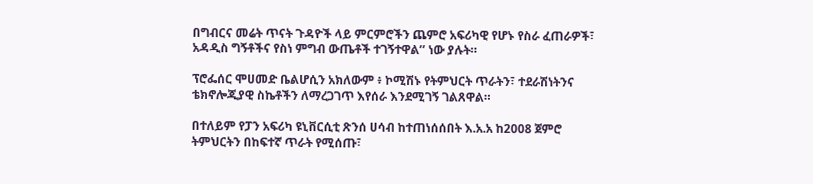በግብርና መሬት ጥናት ጉዳዮች ላይ ምርምሮችን ጨምሮ አፍሪካዊ የሆኑ የስራ ፈጠራዎች፣ አዳዲስ ግኝቶችና የስነ ምግብ ውጤቶች ተገኝተዋል’’ ነው ያሉት።

ፕሮፌሰር ሞሀመድ ቤልሆሲን አክለውም ፥ ኮሚሽኑ የትምህርት ጥራትን፣ ተደራሽነትንና ቴክኖሎጂያዊ ስኬቶችን ለማረጋገጥ እየሰራ እንደሚገኝ ገልጸዋል።

በተለይም የፓን አፍሪካ ዩኒቨርሲቲ ጽንሰ ሀሳብ ከተጠነሰሰበት እ.አ.አ ከ2008 ጀምሮ ትምህርትን በከፍተኛ ጥራት የሚሰጡ፣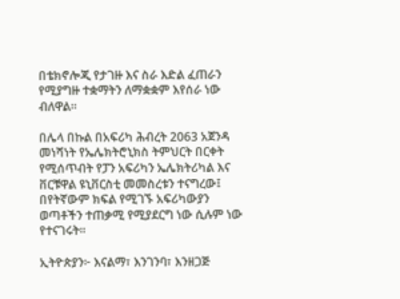በቴክኖሎጂ የታገዙ እና ስራ እድል ፈጠራን የሚያግዙ ተቋማትን ለማቋቋም እየሰራ ነው ብለዋል።

በሌላ በኩል በአፍሪካ ሕብረት 2063 አጀንዳ መነሻነት የኤሌክትሮኒክስ ትምህርት በርቀት የሚሰጥብት የፓን አፍሪካን ኤሌክትሪካል እና ቨርቹዋል ዩኒቨርስቲ መመስረቱን ተናግረው፤ በየትኛውም ክፍል የሚገኙ አፍሪካውያን ወጣቶችን ተጠቃሚ የሚያደርግ ነው ሲሉም ነው የተናገሩት።

ኢትዮጵያን፦ እናልማ፣ እንገንባ፣ እንዘጋጅ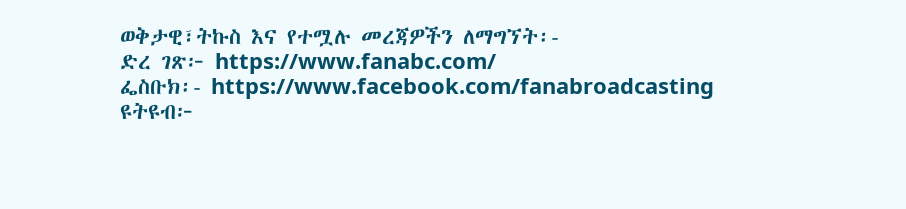ወቅታዊ፣ትኩስ እና የተሟሉ መረጃዎችን ለማግኘት፡-
ድረ ገጽ፦ https://www.fanabc.com/
ፌስቡክ፡- https://www.facebook.com/fanabroadcasting
ዩትዩብ፦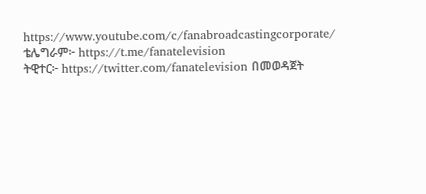https://www.youtube.com/c/fanabroadcastingcorporate/
ቴሌግራም፦ https://t.me/fanatelevision
ትዊተር፦ https://twitter.com/fanatelevision በመወዳጀት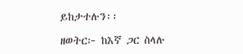ይከታተሉን፡፡

ዘወትር፦ ከእኛ ጋር ስላሉ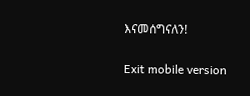እናመሰግናለን!

Exit mobile version